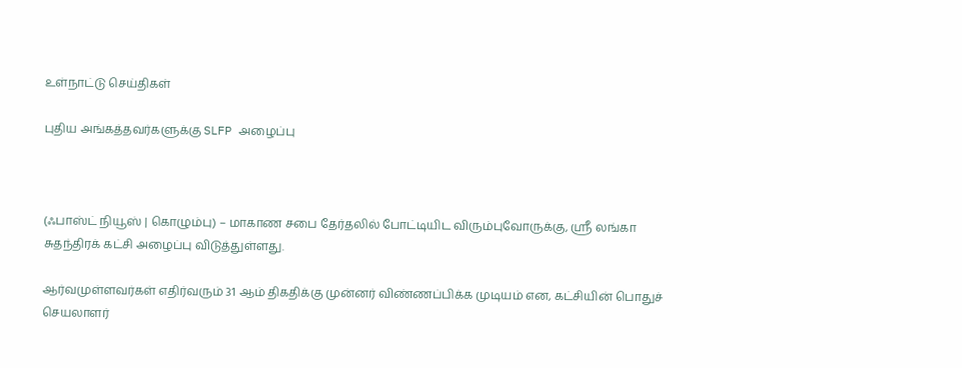உள்நாட்டு செய்திகள்

புதிய அங்கத்தவர்களுக்கு SLFP அழைப்பு



(ஃபாஸ்ட் நியூஸ் | கொழும்பு) – மாகாண சபை தேர்தலில் போட்டியிட விரும்புவோருக்கு, ஸ்ரீ லங்கா சுதந்திரக் கட்சி அழைப்பு விடுத்துள்ளது.

ஆர்வமுள்ளவர்கள் எதிர்வரும் 31 ஆம் திகதிக்கு முன்னர் விண்ணப்பிக்க முடியம் என, கட்சியின் பொதுச் செயலாளர்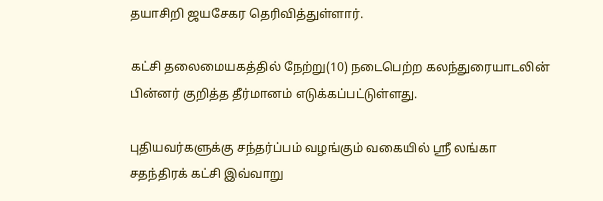தயாசிறி ஜயசேகர தெரிவித்துள்ளார்.

கட்சி தலைமையகத்தில் நேற்று(10) நடைபெற்ற கலந்துரையாடலின் பின்னர் குறித்த தீர்மானம் எடுக்கப்பட்டுள்ளது.

புதியவர்களுக்கு சந்தர்ப்பம் வழங்கும் வகையில் ஸ்ரீ லங்கா சதந்திரக் கட்சி இவ்வாறு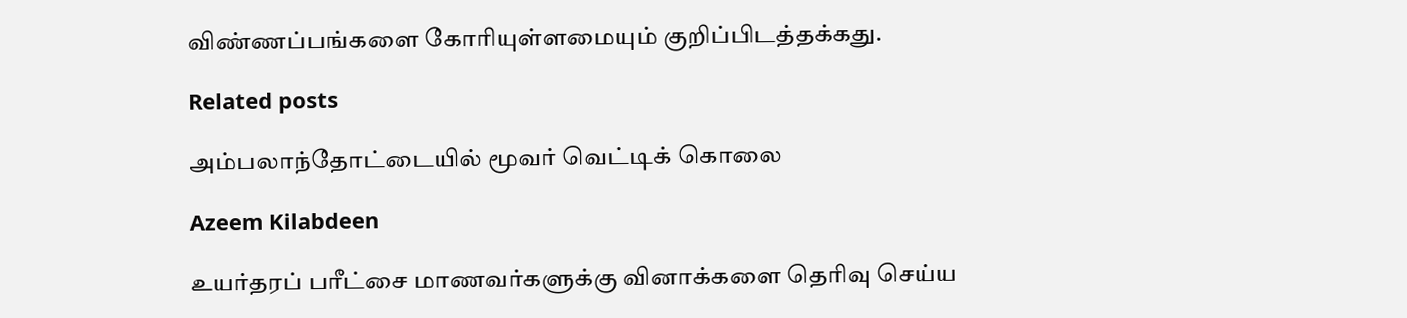விண்ணப்பங்களை கோரியுள்ளமையும் குறிப்பிடத்தக்கது.

Related posts

அம்பலாந்தோட்டையில் மூவர் வெட்டிக் கொலை

Azeem Kilabdeen

உயர்தரப் பரீட்சை மாணவர்களுக்கு வினாக்களை தெரிவு செய்ய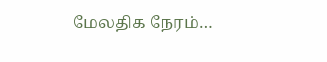மேலதிக நேரம்…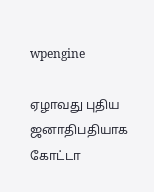wpengine

ஏழாவது புதிய ஜனாதிபதியாக கோட்டா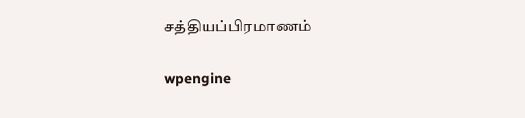சத்தியப்பிரமாணம்

wpengine